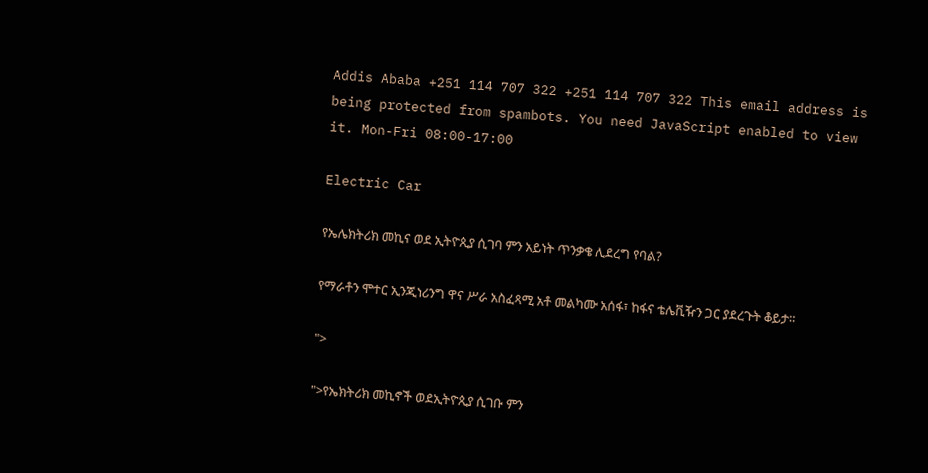Addis Ababa +251 114 707 322 +251 114 707 322 This email address is being protected from spambots. You need JavaScript enabled to view it. Mon-Fri 08:00-17:00

Electric Car

የኤሌክትሪክ መኪና ወደ ኢትዮጲያ ሲገባ ምን አይነት ጥንቃቄ ሊደረግ የባል?

የማራቶን ሞተር ኢንጂነሪንግ ዋና ሥራ አስፈጻሚ አቶ መልካሙ አሰፋ፣ ከፋና ቴሌቪዥን ጋር ያደረጉት ቆይታ።

">

">የኤክትሪክ መኪኖች ወደኢትዮጲያ ሲገቡ ምን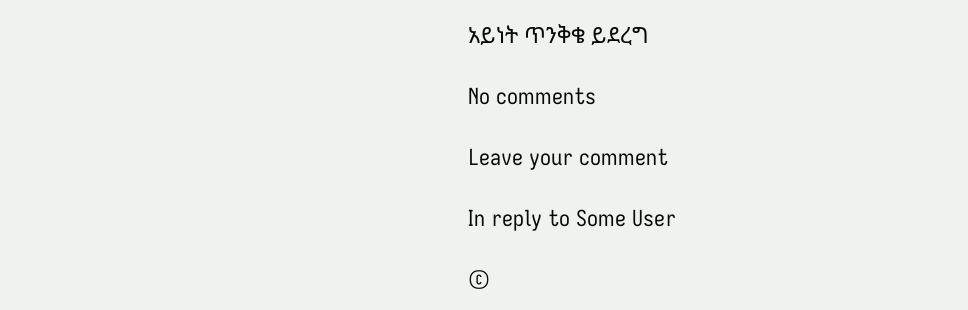አይነት ጥንቅቄ ይደረግ

No comments

Leave your comment

In reply to Some User

©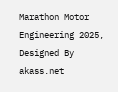Marathon Motor Engineering 2025, Designed By akass.net